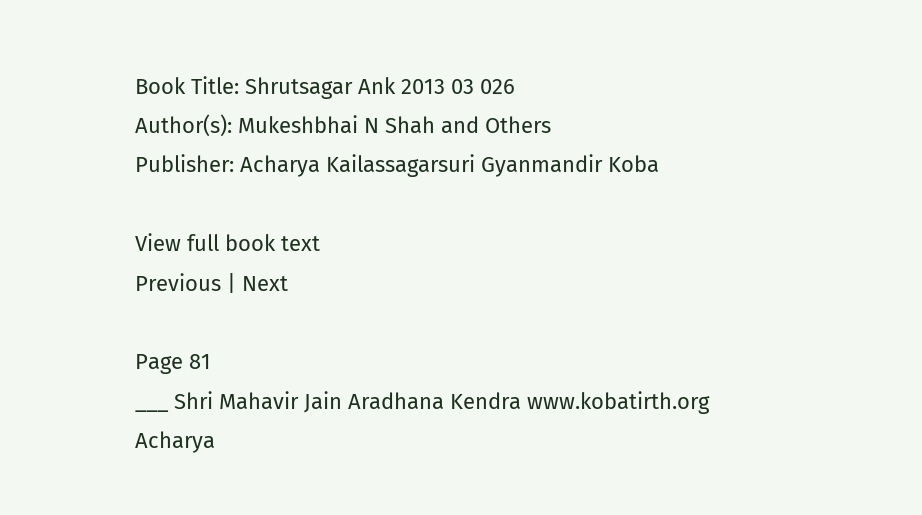Book Title: Shrutsagar Ank 2013 03 026
Author(s): Mukeshbhai N Shah and Others
Publisher: Acharya Kailassagarsuri Gyanmandir Koba

View full book text
Previous | Next

Page 81
___ Shri Mahavir Jain Aradhana Kendra www.kobatirth.org Acharya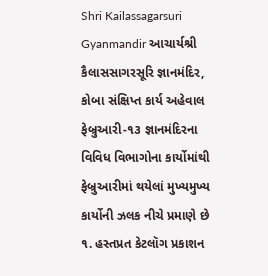Shri Kailassagarsuri Gyanmandir આચાર્યશ્રી કૈલાસસાગરસૂરિ જ્ઞાનમંદિર, કોબા સંક્ષિપ્ત કાર્ય અહેવાલ ફેબ્રુઆરી-૧૩ જ્ઞાનમંદિરના વિવિધ વિભાગોના કાર્યોમાંથી ફેબ્રુઆરીમાં થયેલાં મુખ્યમુખ્ય કાર્યોની ઝલક નીચે પ્રમાણે છે ૧. હસ્તપ્રત કેટલૉગ પ્રકાશન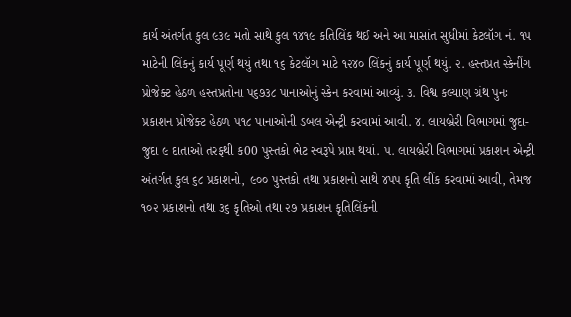કાર્ય અંતર્ગત કુલ ૯૩૯ મતો સાથે કુલ ૧૪૧૯ કતિલિંક થઈ અને આ માસાંત સુધીમાં કેટલૉગ નં. ૧૫ માટેની લિંકનું કાર્ય પૂર્ણ થયું તથા ૧૬ કેટલૉગ માટે ૧૨૪૦ લિંકનું કાર્ય પૂર્ણ થયું. ૨. હસ્તપ્રત સ્કેનીંગ પ્રોજેક્ટ હેઠળ હસ્તપ્રતોના પ૬૭૩૮ પાનાઓનું સ્કેન કરવામાં આવ્યું. ૩. વિશ્વ કલ્યાણ ગ્રંથ પુનઃ પ્રકાશન પ્રોજેક્ટ હેઠળ ૫૧૮ પાનાઓની ડબલ એન્ટ્રી કરવામાં આવી. ૪. લાયબ્રેરી વિભાગમાં જુદા-જુદા ૯ દાતાઓ તરફથી ક00 પુસ્તકો ભેટ સ્વરૂપે પ્રાપ્ત થયાં. ૫. લાયબ્રેરી વિભાગમાં પ્રકાશન એન્ટ્રી અંતર્ગત કુલ ૬૮ પ્રકાશનો, ૯૦૦ પુસ્તકો તથા પ્રકાશનો સાથે ૪પપ કૃતિ લીંક કરવામાં આવી, તેમજ ૧૦૨ પ્રકાશનો તથા ૩૬ કૃતિઓ તથા ૨૭ પ્રકાશન કૃતિલિંકની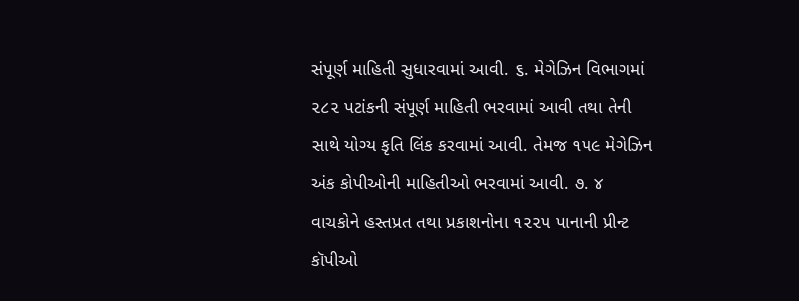સંપૂર્ણ માહિતી સુધારવામાં આવી. ૬. મેગેઝિન વિભાગમાં ૨૮૨ પટાંકની સંપૂર્ણ માહિતી ભરવામાં આવી તથા તેની સાથે યોગ્ય કૃતિ લિંક કરવામાં આવી. તેમજ ૧૫૯ મેગેઝિન અંક કોપીઓની માહિતીઓ ભરવામાં આવી. ૭. ૪ વાચકોને હસ્તપ્રત તથા પ્રકાશનોના ૧૨૨૫ પાનાની પ્રીન્ટ કૉપીઓ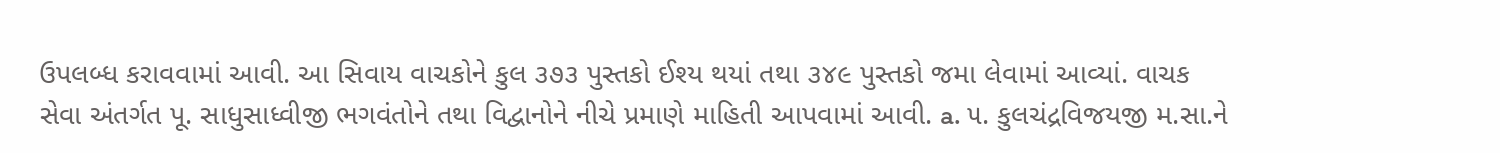ઉપલબ્ધ કરાવવામાં આવી. આ સિવાય વાચકોને કુલ ૩૭૩ પુસ્તકો ઈશ્ય થયાં તથા ૩૪૯ પુસ્તકો જમા લેવામાં આવ્યાં. વાચક સેવા અંતર્ગત પૂ. સાધુસાધ્વીજી ભગવંતોને તથા વિદ્વાનોને નીચે પ્રમાણે માહિતી આપવામાં આવી. a. ૫. કુલચંદ્રવિજયજી મ.સા.ને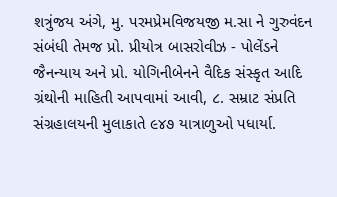શત્રુંજય અંગે, મુ. પરમપ્રેમવિજયજી મ.સા ને ગુરુવંદન સંબંધી તેમજ પ્રો. પ્રીયોત્ર બાસરોવીઝ - પોલેંડને જૈનન્યાય અને પ્રો. યોગિનીબેનને વૈદિક સંસ્કૃત આદિ ગ્રંથોની માહિતી આપવામાં આવી, ૮. સમ્રાટ સંપ્રતિ સંગ્રહાલયની મુલાકાતે ૯૪૭ યાત્રાળુઓ પધાર્યા.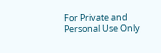For Private and Personal Use Only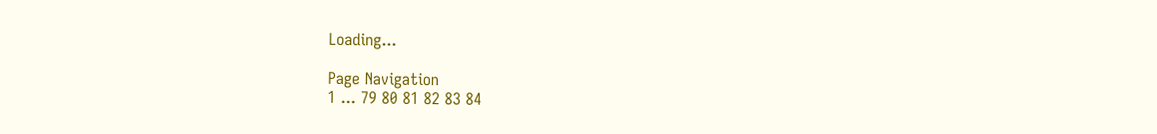Loading...

Page Navigation
1 ... 79 80 81 82 83 84